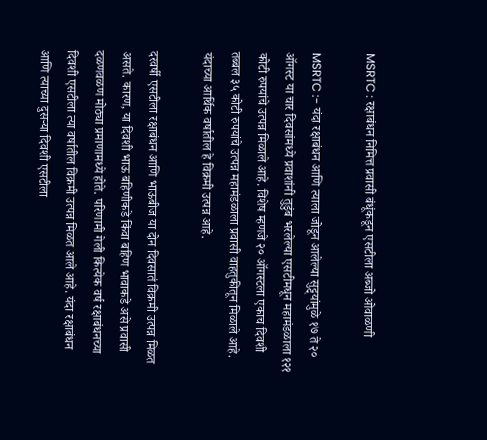MSRTC : रक्षाबंधन निमित्त प्रवासी बंधूंकडून एसटीला अब्जो ओवाळणी

MSRTC :- यंदा रक्षाबंधन आणि त्याला जोडून आलेल्या सुट्ट्यांमुळे १७ ते २० ऑगस्ट या चार दिवसांमध्ये प्रवाशांनी तुडुंब भरलेल्या एसटीमधून महामंडळाला १२१ कोटी रुपयांचे उत्पन्न मिळाले आहे. विशेष म्हणजे २० ऑगस्टला एकाच दिवशी तब्बल ३५ कोटी रुपयांचे उत्पन्न महामंडळाला प्रवासी वाहतुकीतून मिळाले आहे. यंदाच्या आर्थिक वर्षातील हे विक्रमी उत्पन्न आहे.

दरवर्षी एसटीला रक्षाबंधन आणि भाऊबीज या दोन दिवसातं विक्रमी उत्पन्न मिळत असते. कारण, या दिवशी भाऊ बहिणीकडे किंवा बहिण भावाकडे असे प्रवासी दळणवळण मोठ्या प्रमाणामध्ये होते. परिणामी गेली कित्येक वर्ष रक्षाबंधनच्या दिवशी एसटीला त्या वर्षातील विक्रमी उत्पन्न मिळत आले आहे. यंदा रक्षाबंधन आणि त्याच्या दुसऱ्या दिवशी एसटीला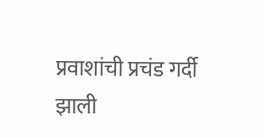प्रवाशांची प्रचंड गर्दी झाली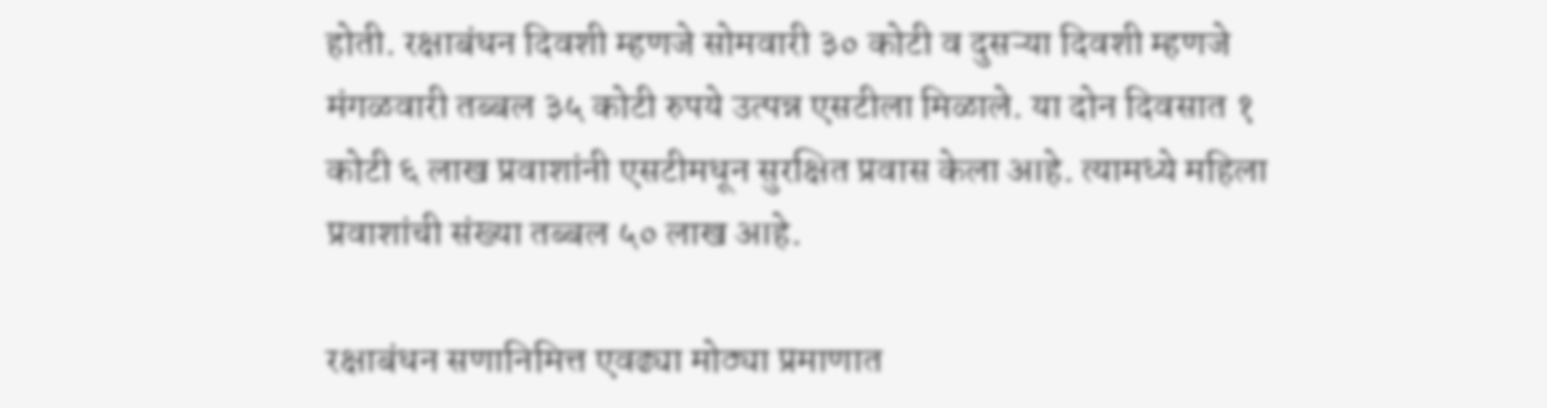होती. रक्षाबंधन दिवशी म्हणजे सोमवारी ३० कोटी व दुसऱ्या दिवशी म्हणजे मंगळवारी तब्बल ३५ कोटी रुपये उत्पन्न एसटीला मिळाले. या दोन दिवसात १ कोटी ६ लाख प्रवाशांनी एसटीमधून सुरक्षित प्रवास केला आहे. त्यामध्ये महिला प्रवाशांची संख्या तब्बल ५० लाख आहे.

रक्षाबंधन सणानिमित्त एवढ्या मोठ्या प्रमाणात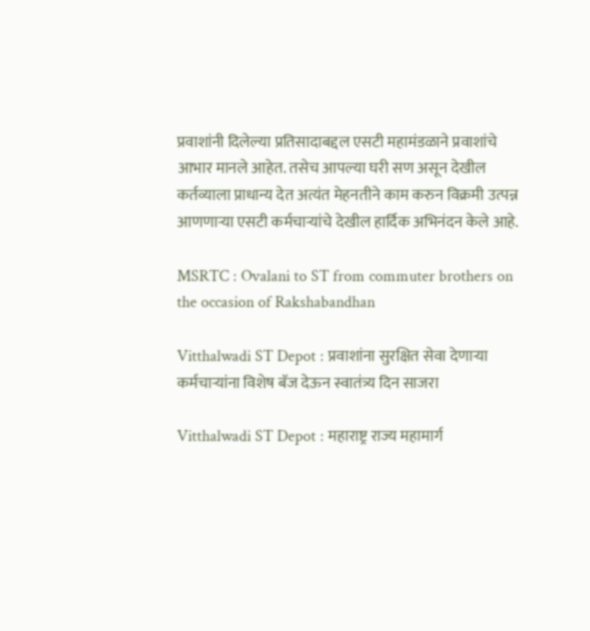प्रवाशांनी दिलेल्या प्रतिसादाबद्दल एसटी महामंडळाने प्रवाशांचे आभार मानले आहेत. तसेच आपल्या घरी सण असून देखील कर्तव्याला प्राधान्य देत अत्यंत मेहनतीने काम करुन विक्रमी उत्पन्न आणणाऱ्या एसटी कर्मचाऱ्यांचे देखील हार्दिक अभिनंदन केले आहे.

MSRTC : Ovalani to ST from commuter brothers on the occasion of Rakshabandhan

Vitthalwadi ST Depot : प्रवाशांना सुरक्षित सेवा देणाऱ्या कर्मचाऱ्यांना विशेष बॅज देऊन स्वातंत्र्य दिन साजरा

Vitthalwadi ST Depot : महाराष्ट्र राज्य महामार्ग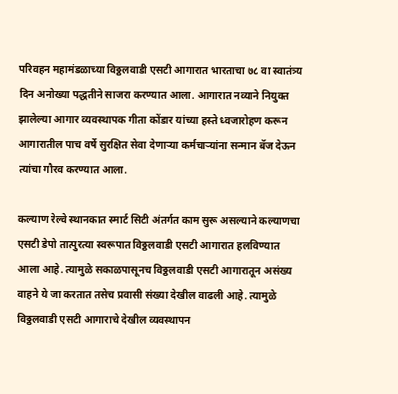परिवहन महामंडळाच्या विठ्ठलवाडी एसटी आगारात भारताचा ७८ वा स्वातंत्र्य दिन अनोख्या पद्धतीने साजरा करण्यात आला. आगारात नव्याने नियुक्त झालेल्या आगार व्यवस्थापक गीता कोंडार यांच्या हस्ते ध्वजारोहण करून आगारातील पाच वर्षे सुरक्षित सेवा देणाऱ्या कर्मचाऱ्यांना सन्मान बॅज देऊन त्यांचा गौरव करण्यात आला.

कल्याण रेल्वे स्थानकात स्मार्ट सिटी अंतर्गत काम सुरू असल्याने कल्याणचा एसटी डेपो तात्पुरत्या स्वरूपात विठ्ठलवाडी एसटी आगारात हलविण्यात आला आहे. त्यामुळे सकाळपासूनच विठ्ठलवाडी एसटी आगारातून असंख्य वाहने ये जा करतात तसेच प्रवासी संख्या देखील वाढली आहे. त्यामुळे विठ्ठलवाडी एसटी आगाराचे देखील व्यवस्थापन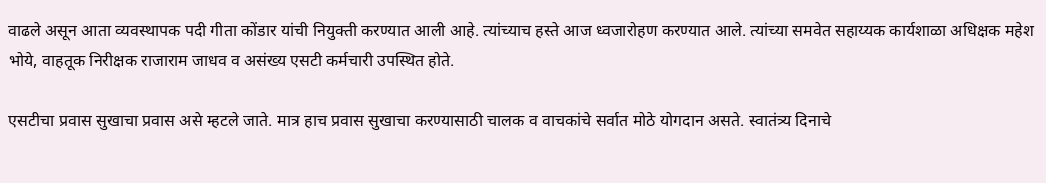वाढले असून आता व्यवस्थापक पदी गीता कोंडार यांची नियुक्ती करण्यात आली आहे. त्यांच्याच हस्ते आज ध्वजारोहण करण्यात आले. त्यांच्या समवेत सहाय्यक कार्यशाळा अधिक्षक महेश भोये, वाहतूक निरीक्षक राजाराम जाधव व असंख्य एसटी कर्मचारी उपस्थित होते.

एसटीचा प्रवास सुखाचा प्रवास असे म्हटले जाते. मात्र हाच प्रवास सुखाचा करण्यासाठी चालक व वाचकांचे सर्वात मोठे योगदान असते. स्वातंत्र्य दिनाचे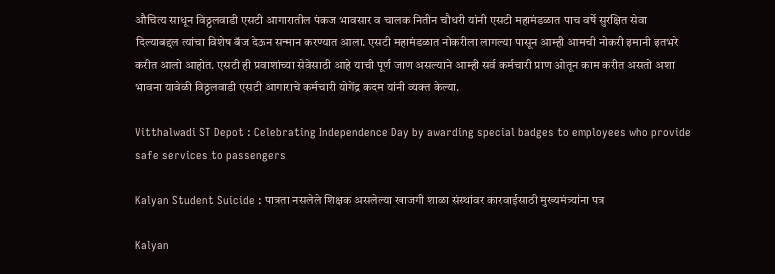औचित्य साधून विठ्ठलवाडी एसटी आगारातील पंकज भावसार व चालक नितीन चौधरी यांनी एसटी महामंडळात पाच वर्षे सुरक्षित सेवा दिल्याबद्दल त्यांचा विशेष बॅज देऊन सन्मान करण्यात आला. एसटी महामंडळात नोकरीला लागल्या पासून आम्ही आमची नोकरी इमानी इतभरे करीत आलो आहोत. एसटी ही प्रवाशांच्या सेवेसाठी आहे याची पूर्ण जाण असल्याने आम्ही सर्व कर्मचारी प्राण ओतून काम करीत असतो अशा भावना यावेळी विठ्ठलवाडी एसटी आगाराचे कर्मचारी योगेंद्र कदम यांनी व्यक्त केल्या.

Vitthalwadi ST Depot : Celebrating Independence Day by awarding special badges to employees who provide safe services to passengers

Kalyan Student Suicide : पात्रता नसलेले शिक्षक असलेल्या खाजगी शाळा संस्थांवर कारवाईसाठी मुख्यमंत्र्यांना पत्र

Kalyan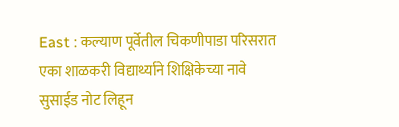East : कल्याण पूर्वेतील चिकणीपाडा परिसरात एका शाळकरी विद्यार्थ्याने शिक्षिकेच्या नावे सुसाईड नोट लिहून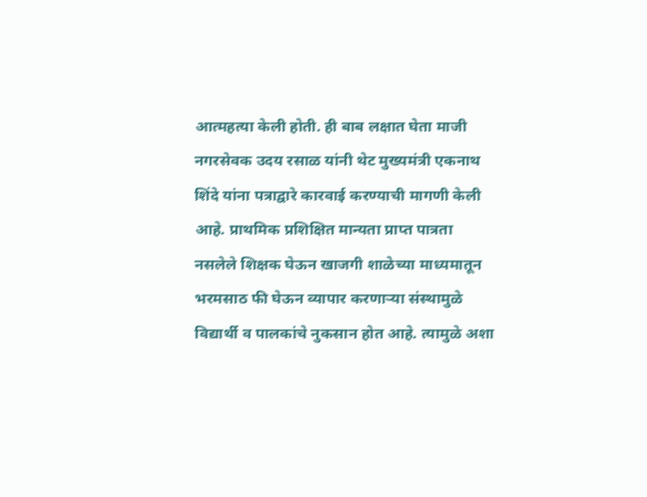आत्महत्या केली होती. ही बाब लक्षात घेता माजी नगरसेवक उदय रसाळ यांनी थेट मुख्यमंत्री एकनाथ शिंदे यांना पत्राद्वारे कारवाई करण्याची मागणी केली आहे. प्राथमिक प्रशिक्षित मान्यता प्राप्त पात्रता नसलेले शिक्षक घेऊन खाजगी शाळेच्या माध्यमातून भरमसाठ फी घेऊन व्यापार करणाऱ्या संस्थामुळे विद्यार्थी व पालकांचे नुकसान होत आहे. त्यामुळे अशा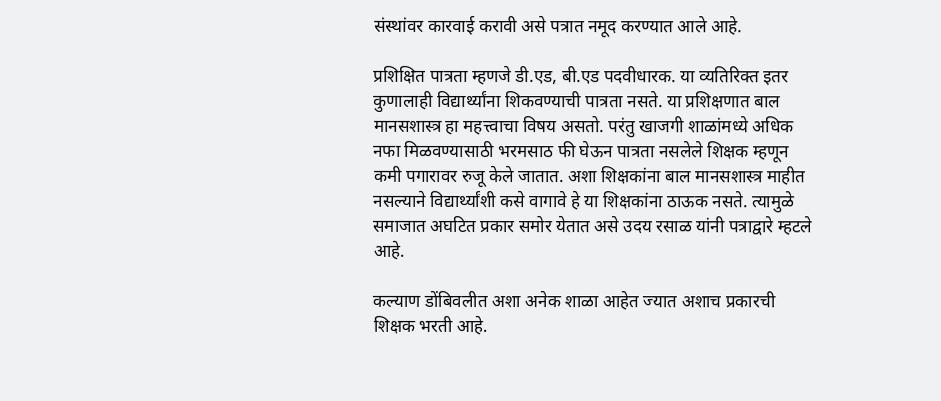संस्थांवर कारवाई करावी असे पत्रात नमूद करण्यात आले आहे.

प्रशिक्षित पात्रता म्हणजे डी.एड, बी.एड पदवीधारक. या व्यतिरिक्त इतर कुणालाही विद्यार्थ्यांना शिकवण्याची पात्रता नसते. या प्रशिक्षणात बाल मानसशास्त्र हा महत्त्वाचा विषय असतो. परंतु खाजगी शाळांमध्ये अधिक नफा मिळवण्यासाठी भरमसाठ फी घेऊन पात्रता नसलेले शिक्षक म्हणून कमी पगारावर रुजू केले जातात. अशा शिक्षकांना बाल मानसशास्त्र माहीत नसल्याने विद्यार्थ्यांशी कसे वागावे हे या शिक्षकांना ठाऊक नसते. त्यामुळे समाजात अघटित प्रकार समोर येतात असे उदय रसाळ यांनी पत्राद्वारे म्हटले आहे.

कल्याण डोंबिवलीत अशा अनेक शाळा आहेत ज्यात अशाच प्रकारची शिक्षक भरती आहे.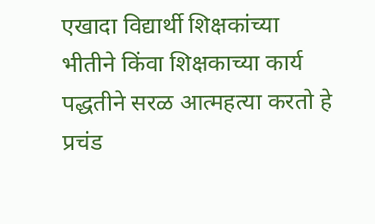एखादा विद्यार्थी शिक्षकांच्या भीतीने किंवा शिक्षकाच्या कार्य पद्धतीने सरळ आत्महत्या करतो हे प्रचंड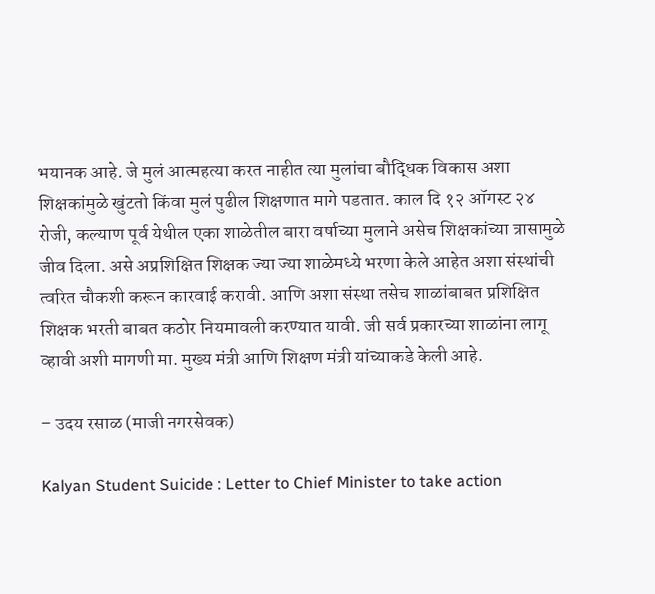भयानक आहे. जे मुलं आत्महत्या करत नाहीत त्या मुलांचा बौद्धिक विकास अशा शिक्षकांमुळे खुंटतो किंवा मुलं पुढील शिक्षणात मागे पडतात. काल दि १२ ऑगस्ट २४ रोजी, कल्याण पूर्व येथील एका शाळेतील बारा वर्षाच्या मुलाने असेच शिक्षकांच्या त्रासामुळे जीव दिला. असे अप्रशिक्षित शिक्षक ज्या ज्या शाळेमध्ये भरणा केले आहेत अशा संस्थांची त्वरित चौकशी करून कारवाई करावी. आणि अशा संस्था तसेच शाळांबाबत प्रशिक्षित शिक्षक भरती बाबत कठोर नियमावली करण्यात यावी. जी सर्व प्रकारच्या शाळांना लागू व्हावी अशी मागणी मा. मुख्य मंत्री आणि शिक्षण मंत्री यांच्याकडे केली आहे.

– उदय रसाळ (माजी नगरसेवक)

Kalyan Student Suicide : Letter to Chief Minister to take action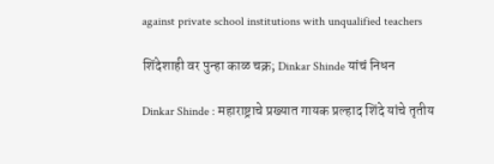against private school institutions with unqualified teachers

शिंदेशाही वर पुन्हा काळ चक्र; Dinkar Shinde यांचं निधन

Dinkar Shinde : महाराष्ट्राचे प्रख्यात गायक प्रल्हाद शिंदे यांचे तृतीय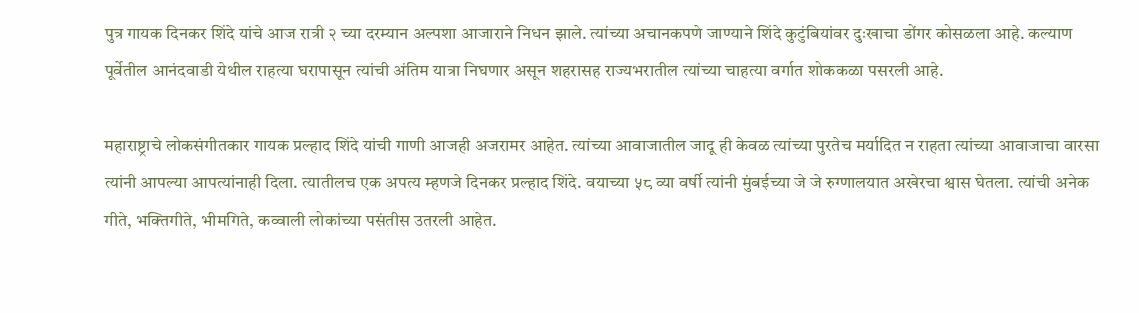पुत्र गायक दिनकर शिंदे यांचे आज रात्री २ च्या दरम्यान अल्पशा आजाराने निधन झाले. त्यांच्या अचानकपणे जाण्याने शिंदे कुटुंबियांवर दुःखाचा डोंगर कोसळला आहे. कल्याण पूर्वेतील आनंदवाडी येथील राहत्या घरापासून त्यांची अंतिम यात्रा निघणार असून शहरासह राज्यभरातील त्यांच्या चाहत्या वर्गात शोककळा पसरली आहे.

महाराष्ट्राचे लोकसंगीतकार गायक प्रल्हाद शिंदे यांची गाणी आजही अजरामर आहेत. त्यांच्या आवाजातील जादू ही केवळ त्यांच्या पुरतेच मर्यादित न राहता त्यांच्या आवाजाचा वारसा त्यांनी आपल्या आपत्यांनाही दिला. त्यातीलच एक अपत्य म्हणजे दिनकर प्रल्हाद शिंदे. वयाच्या ५८ व्या वर्षी त्यांनी मुंबईच्या जे जे रुग्णालयात अखेरचा श्वास घेतला. त्यांची अनेक गीते, भक्तिगीते, भीमगिते, कव्वाली लोकांच्या पसंतीस उतरली आहेत.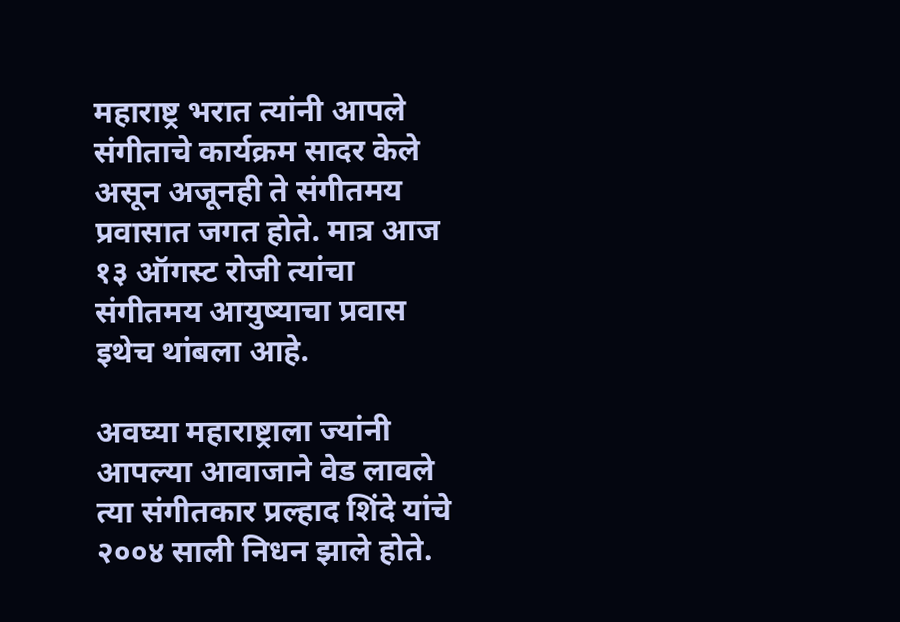महाराष्ट्र भरात त्यांनी आपले संगीताचे कार्यक्रम सादर केले असून अजूनही ते संगीतमय प्रवासात जगत होते. मात्र आज १३ ऑगस्ट रोजी त्यांचा संगीतमय आयुष्याचा प्रवास इथेच थांबला आहे.

अवघ्या महाराष्ट्राला ज्यांनी आपल्या आवाजाने वेड लावले त्या संगीतकार प्रल्हाद शिंदे यांचे २००४ साली निधन झाले होते.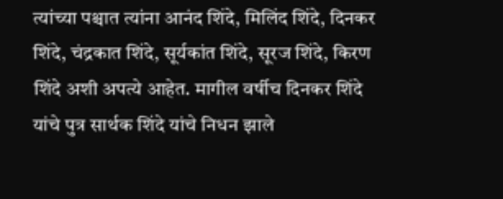त्यांच्या पश्चात त्यांना आनंद शिंदे, मिलिंद शिंदे, दिनकर शिंदे, चंद्रकात शिंदे, सूर्यकांत शिंदे, सूरज शिंदे, किरण शिंदे अशी अपत्ये आहेत. मागील वर्षीच दिनकर शिंदे यांचे पुत्र सार्थक शिंदे यांचे निधन झाले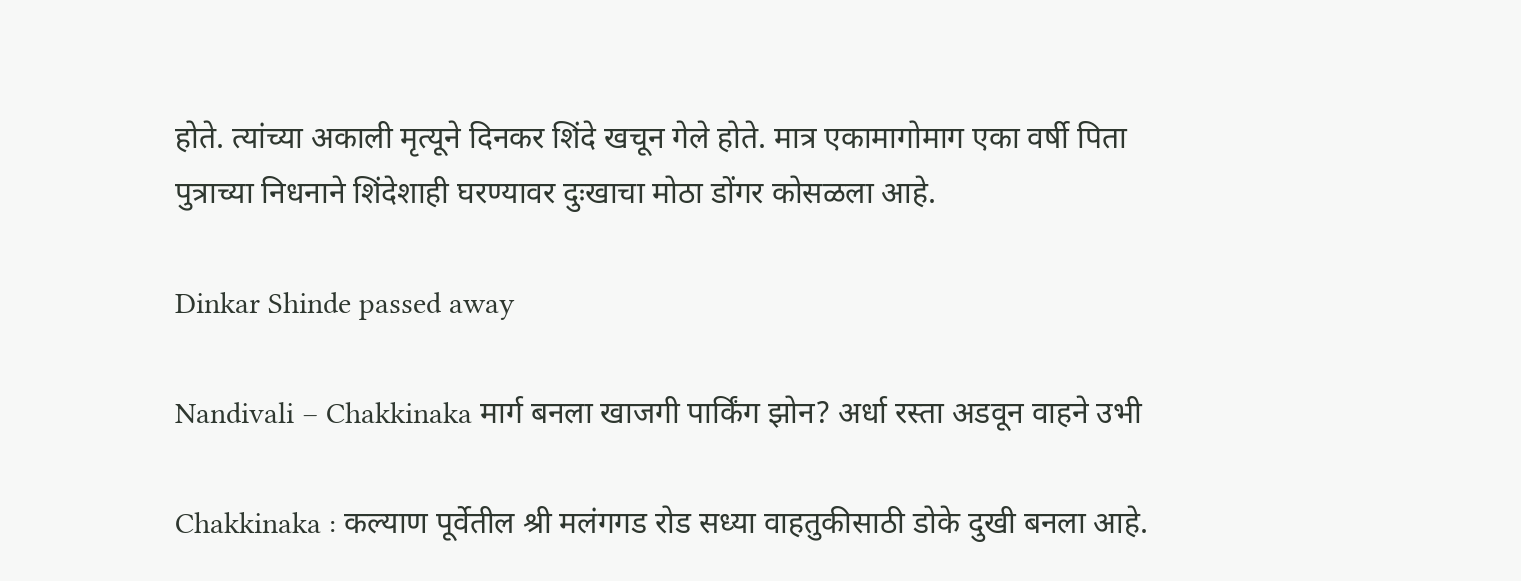होते. त्यांच्या अकाली मृत्यूने दिनकर शिंदे खचून गेले होते. मात्र एकामागोमाग एका वर्षी पिता पुत्राच्या निधनाने शिंदेशाही घरण्यावर दुःखाचा मोठा डोंगर कोसळला आहे.

Dinkar Shinde passed away

Nandivali – Chakkinaka मार्ग बनला खाजगी पार्किंग झोन? अर्धा रस्ता अडवून वाहने उभी

Chakkinaka : कल्याण पूर्वेतील श्री मलंगगड रोड सध्या वाहतुकीसाठी डोके दुखी बनला आहे.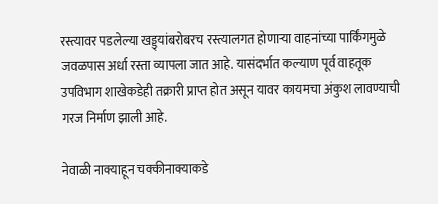रस्त्यावर पडलेल्या खड्ड्यांबरोबरच रस्त्यालगत होणाऱ्या वाहनांच्या पार्किंगमुळे जवळपास अर्धा रस्ता व्यापला जात आहे. यासंदर्भात कल्याण पूर्व वाहतूक उपविभाग शाखेकडेही तक्रारी प्राप्त होत असून यावर कायमचा अंकुश लावण्याची गरज निर्माण झाली आहे.

नेवाळी नाक्याहून चक्कीनाक्याकडे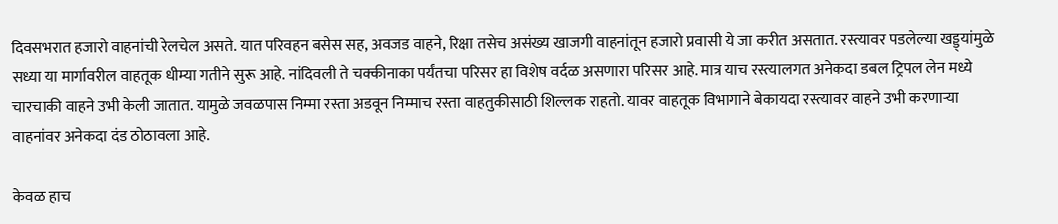दिवसभरात हजारो वाहनांची रेलचेल असते. यात परिवहन बसेस सह, अवजड वाहने, रिक्षा तसेच असंख्य खाजगी वाहनांतून हजारो प्रवासी ये जा करीत असतात. रस्त्यावर पडलेल्या खड्ड्यांमुळे सध्या या मार्गावरील वाहतूक धीम्या गतीने सुरू आहे. नांदिवली ते चक्कीनाका पर्यंतचा परिसर हा विशेष वर्दळ असणारा परिसर आहे. मात्र याच रस्त्यालगत अनेकदा डबल ट्रिपल लेन मध्ये चारचाकी वाहने उभी केली जातात. यामुळे जवळपास निम्मा रस्ता अडवून निम्माच रस्ता वाहतुकीसाठी शिल्लक राहतो. यावर वाहतूक विभागाने बेकायदा रस्त्यावर वाहने उभी करणाऱ्या वाहनांवर अनेकदा दंड ठोठावला आहे.

केवळ हाच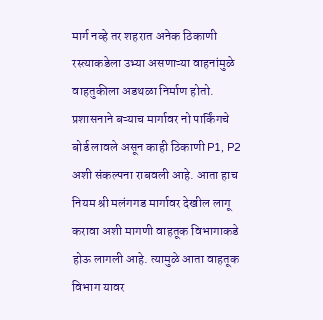मार्ग नव्हे तर शहरात अनेक ठिकाणी रस्त्याकडेला उभ्या असणाऱ्या वाहनांमुळे वाहतुकीला अडथळा निर्माण होतो. प्रशासनाने बऱ्याच मार्गावर नो पार्किंगचे बोर्ड लावले असून काही ठिकाणी P1, P2 अशी संकल्पना राबवली आहे. आता हाच नियम श्री मलंगगड मार्गावर देखील लागू करावा अशी मागणी वाहतूक विभागाकडे होऊ लागली आहे. त्यामुळे आता वाहतूक विभाग यावर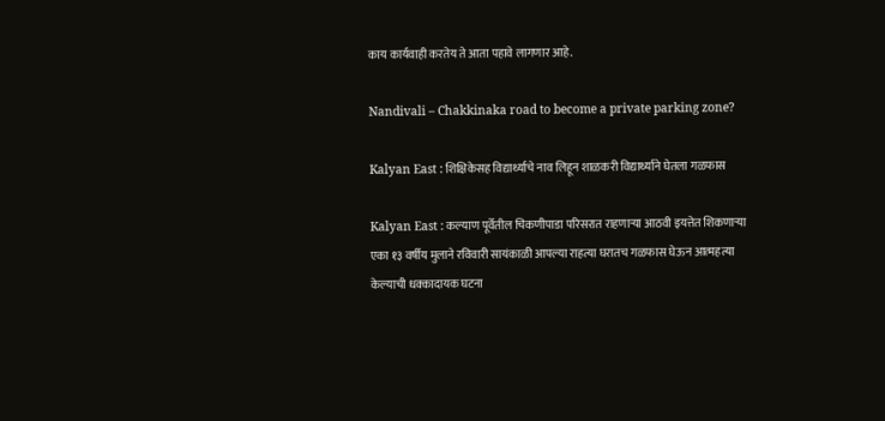काय कार्यवाही करतेय ते आता पहावे लागणार आहे.

Nandivali – Chakkinaka road to become a private parking zone?

Kalyan East : शिक्षिकेसह विद्यार्थ्याचे नाव लिहून शाळकरी विद्यार्थ्याने घेतला गळफास

Kalyan East : कल्याण पूर्वेतील चिकणीपाडा परिसरात राहणाऱ्या आठवी इयत्तेत शिकणाऱ्या एका १३ वर्षीय मुलाने रविवारी सायंकाळी आपल्या राहत्या घरातच गळफास घेऊन आत्महत्या केल्याची धक्कादायक घटना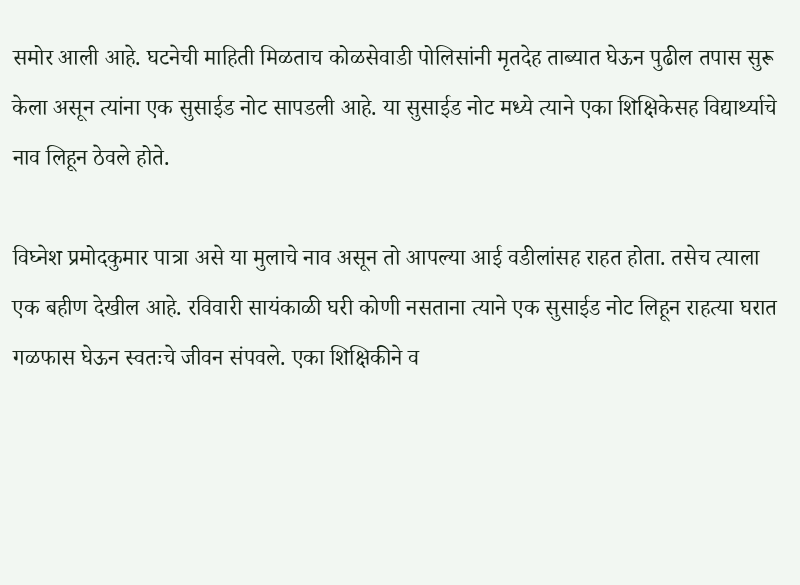समोर आली आहे. घटनेची माहिती मिळताच कोळसेवाडी पोलिसांनी मृतदेह ताब्यात घेऊन पुढील तपास सुरू केला असून त्यांना एक सुसाईड नोट सापडली आहे. या सुसाईड नोट मध्ये त्याने एका शिक्षिकेसह विद्यार्थ्याचे नाव लिहून ठेवले होते.

विघ्नेश प्रमोदकुमार पात्रा असे या मुलाचे नाव असून तो आपल्या आई वडीलांसह राहत होता. तसेच त्याला एक बहीण देखील आहे. रविवारी सायंकाळी घरी कोणी नसताना त्याने एक सुसाईड नोट लिहून राहत्या घरात गळफास घेऊन स्वतःचे जीवन संपवले. एका शिक्षिकीने व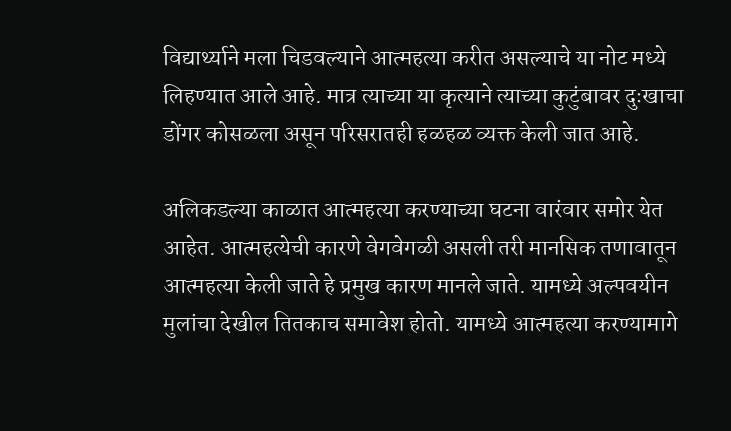विद्यार्थ्याने मला चिडवल्याने आत्महत्या करीत असल्याचे या नोट मध्ये लिहण्यात आले आहे. मात्र त्याच्या या कृत्याने त्याच्या कुटुंबावर दुःखाचा डोंगर कोसळला असून परिसरातही हळहळ व्यक्त केली जात आहे.

अलिकडल्या काळात आत्महत्या करण्याच्या घटना वारंवार समोर येत आहेत. आत्महत्येची कारणे वेगवेगळी असली तरी मानसिक तणावातून आत्महत्या केली जाते हे प्रमुख कारण मानले जाते. यामध्ये अल्पवयीन मुलांचा देखील तितकाच समावेश होतो. यामध्ये आत्महत्या करण्यामागे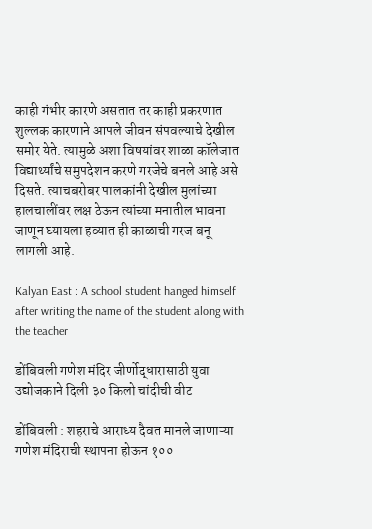काही गंभीर कारणे असतात तर काही प्रकरणात शुल्लक कारणाने आपले जीवन संपवल्याचे देखील समोर येते. त्यामुळे अशा विषयांवर शाळा कॉलेजात विद्यार्थ्यांचे समुपदेशन करणे गरजेचे बनले आहे असे दिसते. त्याचबरोबर पालकांनी देखील मुलांच्या हालचालींवर लक्ष ठेऊन त्यांच्या मनातील भावना जाणून घ्यायला हव्यात ही काळाची गरज बनू लागली आहे.

Kalyan East : A school student hanged himself after writing the name of the student along with the teacher

डोंबिवली गणेश मंदिर जीर्णोद्धारासाठी युवा उद्योजकाने दिली ३० किलो चांदीची वीट

डोंबिवली : शहराचे आराध्य दैवत मानले जाणाऱ्या गणेश मंदिराची स्थापना होऊन १००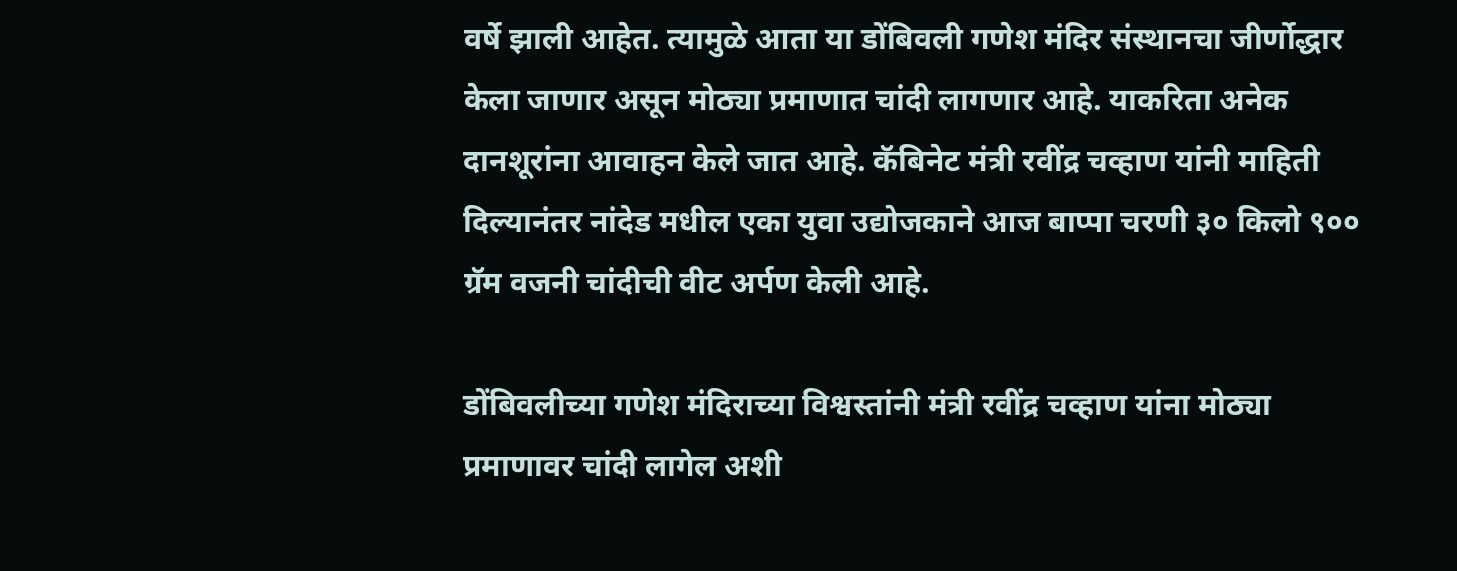वर्षे झाली आहेत. त्यामुळे आता या डोंबिवली गणेश मंदिर संस्थानचा जीर्णोद्धार केला जाणार असून मोठ्या प्रमाणात चांदी लागणार आहे. याकरिता अनेक दानशूरांना आवाहन केले जात आहे. कॅबिनेट मंत्री रवींद्र चव्हाण यांनी माहिती दिल्यानंतर नांदेड मधील एका युवा उद्योजकाने आज बाप्पा चरणी ३० किलो ९०० ग्रॅम वजनी चांदीची वीट अर्पण केली आहे.

डोंबिवलीच्या गणेश मंदिराच्या विश्वस्तांनी मंत्री रवींद्र चव्हाण यांना मोठ्या प्रमाणावर चांदी लागेल अशी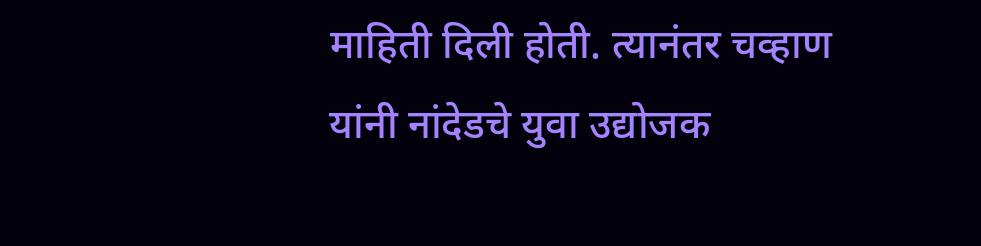माहिती दिली होती. त्यानंतर चव्हाण यांनी नांदेडचे युवा उद्योजक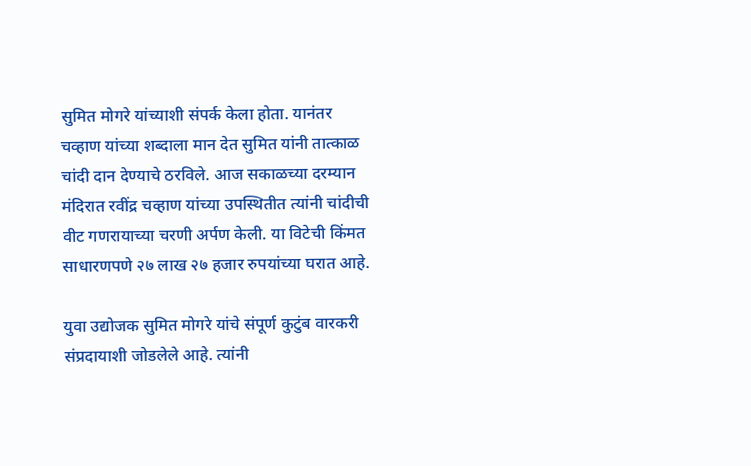सुमित मोगरे यांच्याशी संपर्क केला होता. यानंतर चव्हाण यांच्या शब्दाला मान देत सुमित यांनी तात्काळ चांदी दान देण्याचे ठरविले. आज सकाळच्या दरम्यान मंदिरात रवींद्र चव्हाण यांच्या उपस्थितीत त्यांनी चांदीची वीट गणरायाच्या चरणी अर्पण केली. या विटेची किंमत साधारणपणे २७ लाख २७ हजार रुपयांच्या घरात आहे.

युवा उद्योजक सुमित मोगरे यांचे संपूर्ण कुटुंब वारकरी संप्रदायाशी जोडलेले आहे. त्यांनी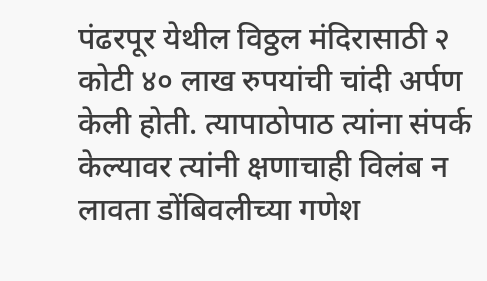पंढरपूर येथील विठ्ठल मंदिरासाठी २ कोटी ४० लाख रुपयांची चांदी अर्पण केली होती. त्यापाठोपाठ त्यांना संपर्क केल्यावर त्यांनी क्षणाचाही विलंब न लावता डोंबिवलीच्या गणेश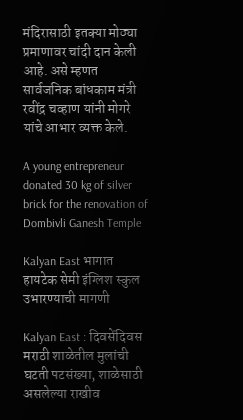मंदिरासाठी इतक्या मोठ्या प्रमाणावर चांदी दान केली आहे. असे म्हणत सार्वजनिक बांधकाम मंत्री रवींद्र चव्हाण यांनी मोगरे यांचे आभार व्यक्त केले.

A young entrepreneur donated 30 kg of silver brick for the renovation of Dombivli Ganesh Temple

Kalyan East भागात हायटेक सेमी इंग्लिश स्कुल उभारण्याची मागणी

Kalyan East : दिवसेंदिवस मराठी शाळेतील मुलांची घटती पटसंख्या, शाळेसाठी असलेल्या राखीव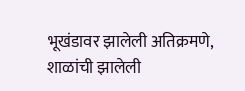भूखंडावर झालेली अतिक्रमणे, शाळांची झालेली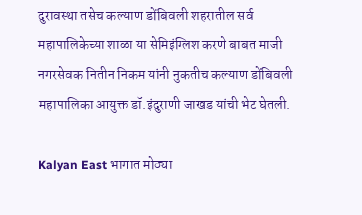दुरावस्था तसेच कल्याण डोंबिवली शहरातील सर्व महापालिकेच्या शाळा या सेमिइंग्लिश करणे बाबत माजी नगरसेवक नितीन निकम यांनी नुकतीच कल्याण डोंबिवली महापालिका आयुक्त डॉ.इंदुराणी जाखड यांची भेट घेतली.

Kalyan East भागात मोठ्या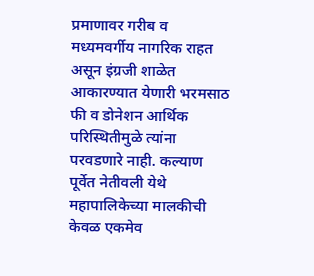प्रमाणावर गरीब व मध्यमवर्गीय नागरिक राहत असून इंग्रजी शाळेत आकारण्यात येणारी भरमसाठ फी व डोनेशन आर्थिक परिस्थितीमुळे त्यांना परवडणारे नाही. कल्याण पूर्वेत नेतीवली येथे महापालिकेच्या मालकीची केवळ एकमेव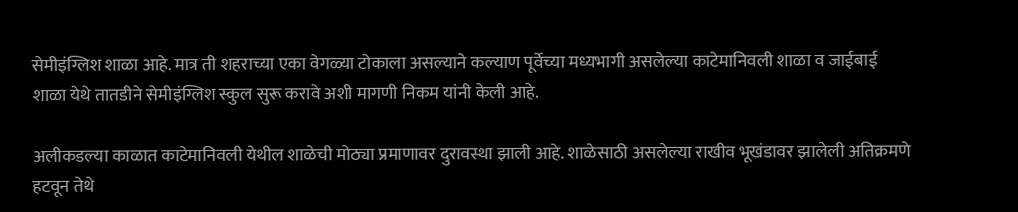सेमीइंग्लिश शाळा आहे. मात्र ती शहराच्या एका वेगळ्या टोकाला असल्याने कल्याण पूर्वेच्या मध्यभागी असलेल्या काटेमानिवली शाळा व जाईबाई शाळा येथे तातडीने सेमीइंग्लिश स्कुल सुरू करावे अशी मागणी निकम यांनी केली आहे.

अलीकडल्या काळात काटेमानिवली येथील शाळेची मोठ्या प्रमाणावर दुरावस्था झाली आहे. शाळेसाठी असलेल्या राखीव भूखंडावर झालेली अतिक्रमणे हटवून तेथे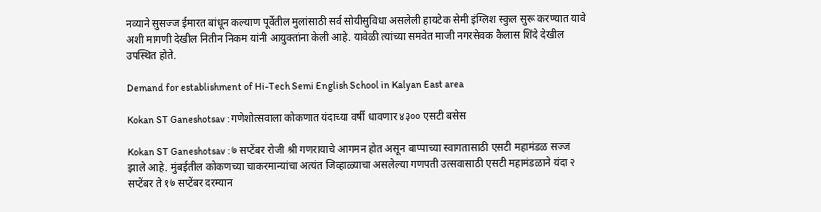नव्याने सुसज्ज ईमारत बांधून कल्याण पूर्वेतील मुलांसाठी सर्व सोयीसुविधा असलेली हायटेक सेमी इंग्लिश स्कुल सुरू करण्यात यावे अशी मागणी देखील नितीन निकम यांनी आयुक्तांना केली आहे. यावेळी त्यांच्या समवेत माजी नगरसेवक कैलास शिंदे देखील उपस्थित होते.

Demand for establishment of Hi-Tech Semi English School in Kalyan East area

Kokan ST Ganeshotsav : गणेशोत्सवाला कोकणात यंदाच्या वर्षी धावणार ४३०० एसटी बसेस

Kokan ST Ganeshotsav : ७ सप्टेंबर रोजी श्री गणरायाचे आगमन होत असून बाप्पाच्या स्वागतासाठी एसटी महामंडळ सज्ज झाले आहे. मुंबईतील कोकणच्या चाकरमान्यांचा अत्यंत जिव्हाळ्याचा असलेल्या गणपती उत्सवासाठी एसटी महामंडळाने यंदा २ सप्टेंबर ते १७ सप्टेंबर दरम्यान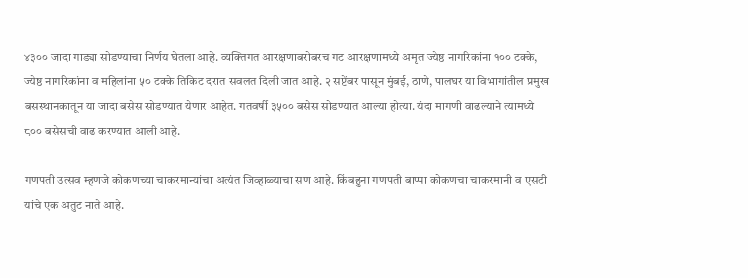४३०० जादा गाड्या सोडण्याचा निर्णय घेतला आहे. व्यक्तिगत आरक्षणाबरोबरच गट आरक्षणामध्ये अमृत ज्येष्ठ नागरिकांना १०० टक्के, ज्येष्ठ नागरिकांना व महिलांना ५० टक्के तिकिट दरात सवलत दिली जात आहे. २ सप्टेंबर पासून मुंबई, ठाणे, पालघर या विभागांतील प्रमुख बसस्थानकातून या जादा बसेस सोडण्यात येणार आहेत. गतवर्षी ३५०० बसेस सोडण्यात आल्या होत्या. यंदा मागणी वाढल्याने त्यामध्ये ८०० बसेसची वाढ करण्यात आली आहे.

गणपती उत्सव म्हणजे कोकणच्या चाकरमान्यांचा अत्यंत जिव्हाळ्याचा सण आहे. किंबहुना गणपती बाप्पा कोकणचा चाकरमानी व एसटी यांचे एक अतुट नाते आहे.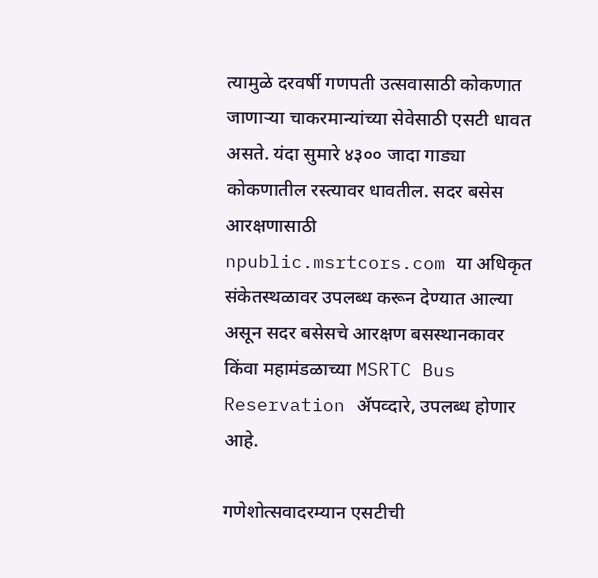त्यामुळे दरवर्षी गणपती उत्सवासाठी कोकणात जाणाऱ्या चाकरमान्यांच्या सेवेसाठी एसटी धावत असते. यंदा सुमारे ४३०० जादा गाड्या कोकणातील रस्त्यावर धावतील. सदर बसेस आरक्षणासाठी npublic.msrtcors.com या अधिकृत संकेतस्थळावर उपलब्ध करून देण्यात आल्या असून सदर बसेसचे आरक्षण बसस्थानकावर किंवा महामंडळाच्या MSRTC Bus Reservation ॲपव्दारे, उपलब्ध होणार आहे.

गणेशोत्सवादरम्यान एसटीची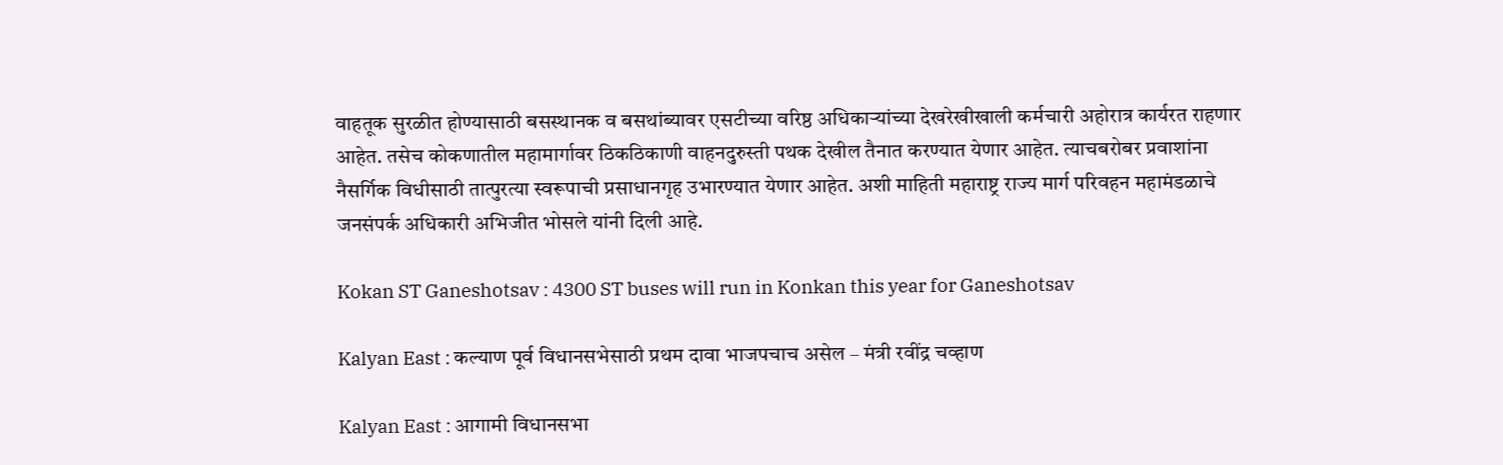वाहतूक सुरळीत होण्यासाठी बसस्थानक व बसथांब्यावर एसटीच्या वरिष्ठ अधिकाऱ्यांच्या देखरेखीखाली कर्मचारी अहोरात्र कार्यरत राहणार आहेत. तसेच कोकणातील महामार्गावर ठिकठिकाणी वाहनदुरुस्ती पथक देखील तैनात करण्यात येणार आहेत. त्याचबरोबर प्रवाशांना नैसर्गिक विधीसाठी तात्पुरत्या स्वरूपाची प्रसाधानगृह उभारण्यात येणार आहेत. अशी माहिती महाराष्ट्र राज्य मार्ग परिवहन महामंडळाचे जनसंपर्क अधिकारी अभिजीत भोसले यांनी दिली आहे.

Kokan ST Ganeshotsav : 4300 ST buses will run in Konkan this year for Ganeshotsav

Kalyan East : कल्याण पूर्व विधानसभेसाठी प्रथम दावा भाजपचाच असेल – मंत्री रवींद्र चव्हाण

Kalyan East : आगामी विधानसभा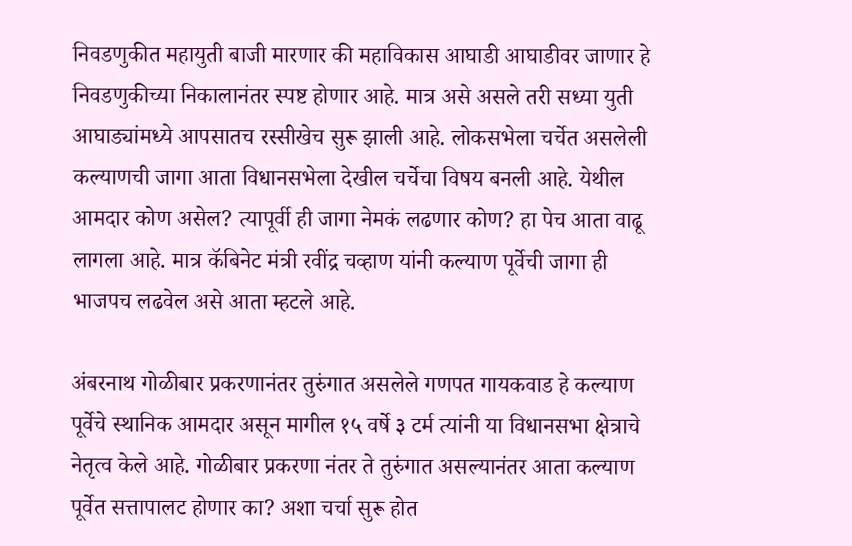निवडणुकीत महायुती बाजी मारणार की महाविकास आघाडी आघाडीवर जाणार हे निवडणुकीच्या निकालानंतर स्पष्ट होणार आहे. मात्र असे असले तरी सध्या युती आघाड्यांमध्ये आपसातच रस्सीखेच सुरू झाली आहे. लोकसभेला चर्चेत असलेली कल्याणची जागा आता विधानसभेला देखील चर्चेचा विषय बनली आहे. येथील आमदार कोण असेल? त्यापूर्वी ही जागा नेमकं लढणार कोण? हा पेच आता वाढू लागला आहे. मात्र कॅबिनेट मंत्री रवींद्र चव्हाण यांनी कल्याण पूर्वेची जागा ही भाजपच लढवेल असे आता म्हटले आहे.

अंबरनाथ गोळीबार प्रकरणानंतर तुरुंगात असलेले गणपत गायकवाड हे कल्याण पूर्वेचे स्थानिक आमदार असून मागील १५ वर्षे ३ टर्म त्यांनी या विधानसभा क्षेत्राचे नेतृत्व केले आहे. गोळीबार प्रकरणा नंतर ते तुरुंगात असल्यानंतर आता कल्याण पूर्वेत सत्तापालट होणार का? अशा चर्चा सुरू होत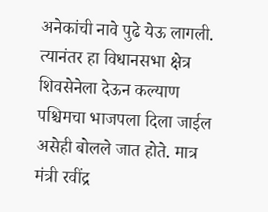अनेकांची नावे पुढे येऊ लागली. त्यानंतर हा विधानसभा क्षेत्र शिवसेनेला देऊन कल्याण पश्चिमचा भाजपला दिला जाईल असेही बोलले जात होते. मात्र मंत्री रवींद्र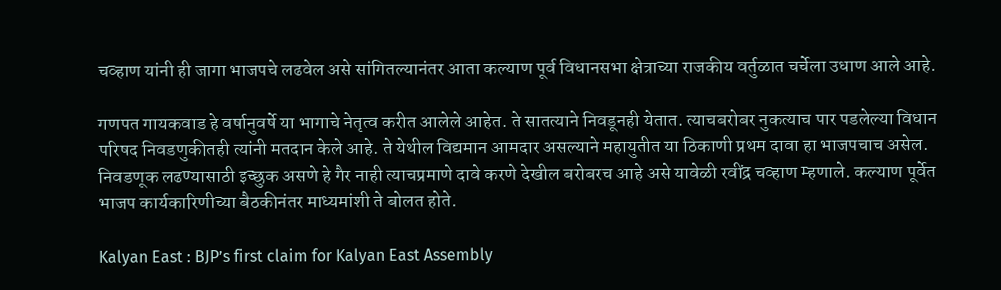चव्हाण यांनी ही जागा भाजपचे लढवेल असे सांगितल्यानंतर आता कल्याण पूर्व विधानसभा क्षेत्राच्या राजकीय वर्तुळात चर्चेला उधाण आले आहे.

गणपत गायकवाड हे वर्षानुवर्षे या भागाचे नेतृत्व करीत आलेले आहेत. ते सातत्याने निवडूनही येतात. त्याचबरोबर नुकत्याच पार पडलेल्या विधान परिषद निवडणुकीतही त्यांनी मतदान केले आहे. ते येथील विद्यमान आमदार असल्याने महायुतीत या ठिकाणी प्रथम दावा हा भाजपचाच असेल. निवडणूक लढण्यासाठी इच्छुक असणे हे गैर नाही त्याचप्रमाणे दावे करणे देखील बरोबरच आहे असे यावेळी रवींद्र चव्हाण म्हणाले. कल्याण पूर्वेत भाजप कार्यकारिणीच्या बैठकीनंतर माध्यमांशी ते बोलत होते.

Kalyan East : BJP’s first claim for Kalyan East Assembly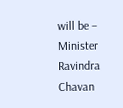will be – Minister Ravindra Chavan